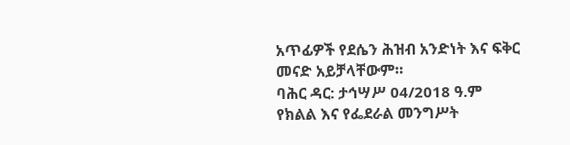አጥፊዎች የደሴን ሕዝብ አንድነት እና ፍቅር መናድ አይቻላቸውም።
ባሕር ዳር: ታኅሣሥ 04/2018 ዓ.ም የክልል እና የፌደራል መንግሥት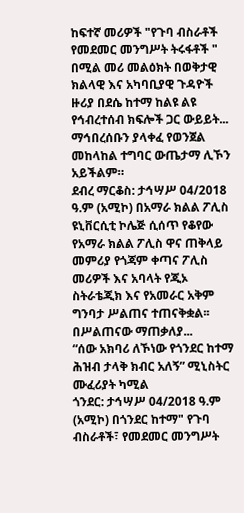ከፍተኛ መሪዎች "የጉባ ብስራቶች የመደመር መንግሥት ትሩፋቶች " በሚል መሪ መልዕክት በወቅታዊ ክልላዊ እና አካባቢያዊ ጉዳዮች ዙሪያ በደሴ ከተማ ከልዩ ልዩ የኅብረተሰብ ክፍሎች ጋር ውይይት...
ማኅበረሰቡን ያላቀፈ የወንጀል መከላከል ተግባር ውጤታማ ሊኾን አይችልም።
ደብረ ማርቆስ: ታኅሣሥ 04/2018 ዓ.ም (አሚኮ) በአማራ ክልል ፖሊስ ዩኒቨርሲቲ ኮሌጅ ሲሰጥ የቆየው የአማራ ክልል ፖሊስ ዋና ጠቅላይ መምሪያ የጎጃም ቀጣና ፖሊስ መሪዎች እና አባላት የጂኦ ስትራቴጂክ እና የአመራር አቅም ግንባታ ሥልጠና ተጠናቅቋል፡፡
በሥልጠናው ማጠቃለያ...
“ሰው አክባሪ ለኾነው የጎንደር ከተማ ሕዝብ ታላቅ ክብር አለኝ” ሚኒስትር ሙፈሪያት ካሚል
ጎንደር: ታኅሣሥ 04/2018 ዓ.ም (አሚኮ) በጎንደር ከተማ" የጉባ ብስራቶች፣ የመደመር መንግሥት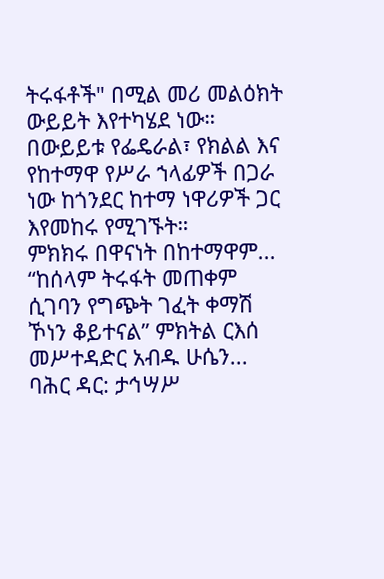ትሩፋቶች" በሚል መሪ መልዕክት ውይይት እየተካሄደ ነው።
በውይይቱ የፌዴራል፣ የክልል እና የከተማዋ የሥራ ኀላፊዎች በጋራ ነው ከጎንደር ከተማ ነዋሪዎች ጋር እየመከሩ የሚገኙት።
ምክክሩ በዋናነት በከተማዋም...
“ከሰላም ትሩፋት መጠቀም ሲገባን የግጭት ገፈት ቀማሽ ኾነን ቆይተናል” ምክትል ርእሰ መሥተዳድር አብዱ ሁሴን...
ባሕር ዳር: ታኅሣሥ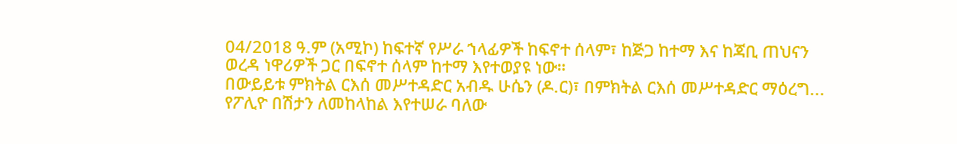04/2018 ዓ.ም (አሚኮ) ከፍተኛ የሥራ ኀላፊዎች ከፍኖተ ሰላም፣ ከጅጋ ከተማ እና ከጃቢ ጠህናን ወረዳ ነዋሪዎች ጋር በፍኖተ ሰላም ከተማ እየተወያዩ ነው።
በውይይቱ ምክትል ርእሰ መሥተዳድር አብዱ ሁሴን (ዶ.ር)፣ በምክትል ርእሰ መሥተዳድር ማዕረግ...
የፖሊዮ በሽታን ለመከላከል እየተሠራ ባለው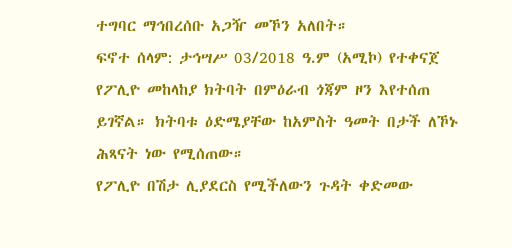ተግባር ማኅበረሰቡ አጋዥ መኾን አለበት።
ፍኖተ ሰላም: ታኅሣሥ 03/2018 ዓ.ም (አሚኮ) የተቀናጀ የፖሊዮ መከላከያ ክትባት በምዕራብ ጎጃም ዞን እየተሰጠ ይገኛል። ክትባቱ ዕድሜያቸው ከአምስት ዓመት በታች ለኾኑ ሕጻናት ነው የሚሰጠው።
የፖሊዮ በሽታ ሊያደርስ የሚችለውን ጉዳት ቀድመው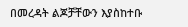በመረዳት ልጆቻቸውን እያስከተቡ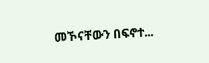መኾናቸውን በፍኖተ...